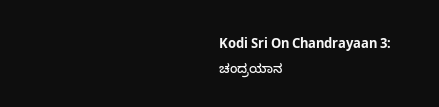Kodi Sri On Chandrayaan 3: ಚಂದ್ರಯಾನ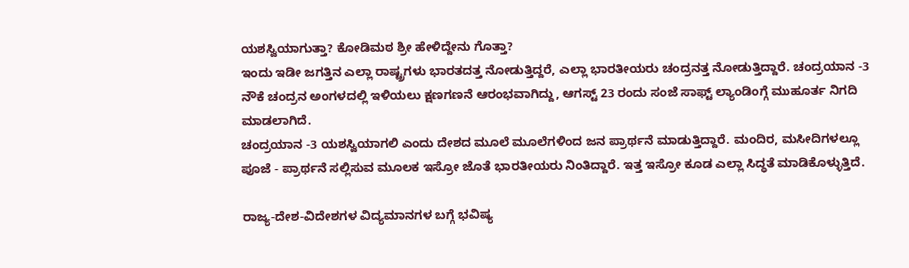ಯಶಸ್ವಿಯಾಗುತ್ತಾ? ಕೋಡಿಮಠ ಶ್ರೀ ಹೇಳಿದ್ದೇನು ಗೊತ್ತಾ?
ಇಂದು ಇಡೀ ಜಗತ್ತಿನ ಎಲ್ಲಾ ರಾಷ್ಟ್ರಗಳು ಭಾರತದತ್ತ ನೋಡುತ್ತಿದ್ದರೆ, ಎಲ್ಲಾ ಭಾರತೀಯರು ಚಂದ್ರನತ್ತ ನೋಡುತ್ತಿದ್ದಾರೆ. ಚಂದ್ರಯಾನ -3 ನೌಕೆ ಚಂದ್ರನ ಅಂಗಳದಲ್ಲಿ ಇಳಿಯಲು ಕ್ಷಣಗಣನೆ ಆರಂಭವಾಗಿದ್ದು, ಆಗಸ್ಟ್ 23 ರಂದು ಸಂಜೆ ಸಾಫ್ಟ್ ಲ್ಯಾಂಡಿಂಗ್ಗೆ ಮುಹೂರ್ತ ನಿಗದಿ ಮಾಡಲಾಗಿದೆ.
ಚಂದ್ರಯಾನ -3 ಯಶಸ್ವಿಯಾಗಲಿ ಎಂದು ದೇಶದ ಮೂಲೆ ಮೂಲೆಗಳಿಂದ ಜನ ಪ್ರಾರ್ಥನೆ ಮಾಡುತ್ತಿದ್ದಾರೆ. ಮಂದಿರ, ಮಸೀದಿಗಳಲ್ಲೂ ಪೂಜೆ - ಪ್ರಾರ್ಥನೆ ಸಲ್ಲಿಸುವ ಮೂಲಕ ಇಸ್ರೋ ಜೊತೆ ಭಾರತೀಯರು ನಿಂತಿದ್ದಾರೆ. ಇತ್ತ ಇಸ್ರೋ ಕೂಡ ಎಲ್ಲಾ ಸಿದ್ಧತೆ ಮಾಡಿಕೊಳ್ಳುತ್ತಿದೆ.

ರಾಜ್ಯ-ದೇಶ-ವಿದೇಶಗಳ ವಿದ್ಯಮಾನಗಳ ಬಗ್ಗೆ ಭವಿಷ್ಯ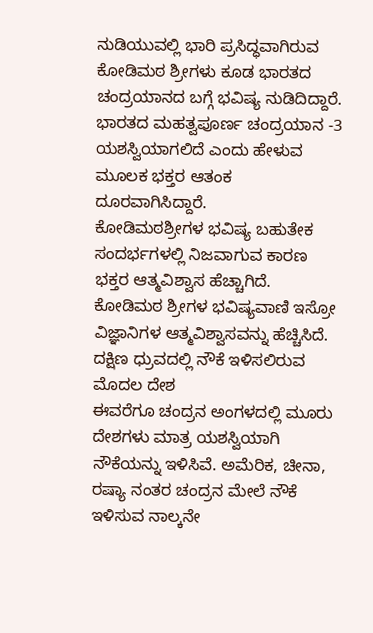ನುಡಿಯುವಲ್ಲಿ ಭಾರಿ ಪ್ರಸಿದ್ಧವಾಗಿರುವ ಕೋಡಿಮಠ ಶ್ರೀಗಳು ಕೂಡ ಭಾರತದ ಚಂದ್ರಯಾನದ ಬಗ್ಗೆ ಭವಿಷ್ಯ ನುಡಿದಿದ್ದಾರೆ. ಭಾರತದ ಮಹತ್ವಪೂರ್ಣ ಚಂದ್ರಯಾನ -3 ಯಶಸ್ವಿಯಾಗಲಿದೆ ಎಂದು ಹೇಳುವ ಮೂಲಕ ಭಕ್ತರ ಆತಂಕ ದೂರವಾಗಿಸಿದ್ದಾರೆ.
ಕೋಡಿಮಠಶ್ರೀಗಳ ಭವಿಷ್ಯ ಬಹುತೇಕ ಸಂದರ್ಭಗಳಲ್ಲಿ ನಿಜವಾಗುವ ಕಾರಣ ಭಕ್ತರ ಆತ್ಮವಿಶ್ವಾಸ ಹೆಚ್ಚಾಗಿದೆ. ಕೋಡಿಮಠ ಶ್ರೀಗಳ ಭವಿಷ್ಯವಾಣಿ ಇಸ್ರೋ ವಿಜ್ಞಾನಿಗಳ ಆತ್ಮವಿಶ್ವಾಸವನ್ನು ಹೆಚ್ಚಿಸಿದೆ.
ದಕ್ಷಿಣ ಧ್ರುವದಲ್ಲಿ ನೌಕೆ ಇಳಿಸಲಿರುವ ಮೊದಲ ದೇಶ
ಈವರೆಗೂ ಚಂದ್ರನ ಅಂಗಳದಲ್ಲಿ ಮೂರು ದೇಶಗಳು ಮಾತ್ರ ಯಶಸ್ವಿಯಾಗಿ ನೌಕೆಯನ್ನು ಇಳಿಸಿವೆ. ಅಮೆರಿಕ, ಚೀನಾ, ರಷ್ಯಾ ನಂತರ ಚಂದ್ರನ ಮೇಲೆ ನೌಕೆ ಇಳಿಸುವ ನಾಲ್ಕನೇ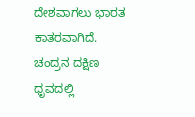ದೇಶವಾಗಲು ಭಾರತ ಕಾತರವಾಗಿದೆ. ಚಂದ್ರನ ದಕ್ಷಿಣ ಧೃವದಲ್ಲಿ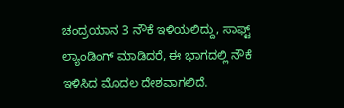ಚಂದ್ರಯಾನ 3 ನೌಕೆ ಇಳಿಯಲಿದ್ದು, ಸಾಫ್ಟ್ ಲ್ಯಾಂಡಿಂಗ್ ಮಾಡಿದರೆ, ಈ ಭಾಗದಲ್ಲಿ ನೌಕೆ ಇಳಿಸಿದ ಮೊದಲ ದೇಶವಾಗಲಿದೆ.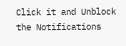Click it and Unblock the Notifications